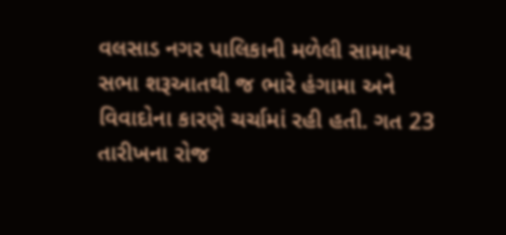વલસાડ નગર પાલિકાની મળેલી સામાન્ય સભા શરૂઆતથી જ ભારે હંગામા અને વિવાદોના કારણે ચર્ચામાં રહી હતી. ગત 23 તારીખના રોજ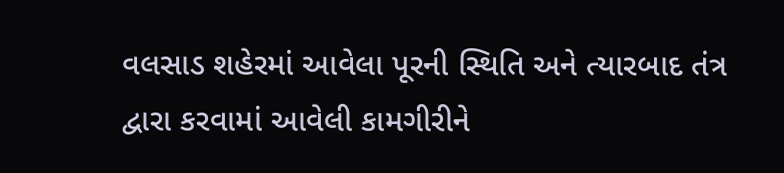વલસાડ શહેરમાં આવેલા પૂરની સ્થિતિ અને ત્યારબાદ તંત્ર દ્વારા કરવામાં આવેલી કામગીરીને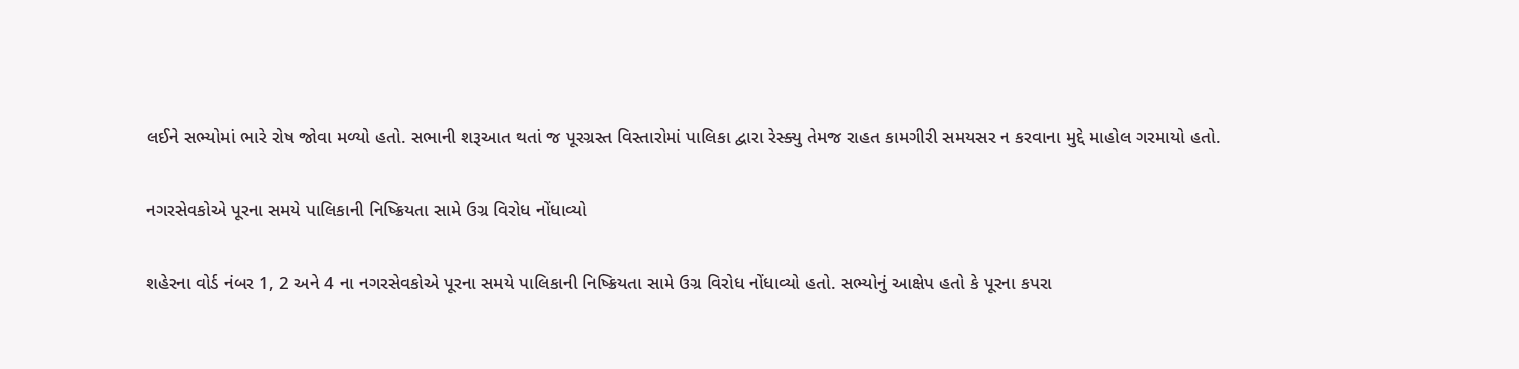લઈને સભ્યોમાં ભારે રોષ જોવા મળ્યો હતો. સભાની શરૂઆત થતાં જ પૂરગ્રસ્ત વિસ્તારોમાં પાલિકા દ્વારા રેસ્ક્યુ તેમજ રાહત કામગીરી સમયસર ન કરવાના મુદ્દે માહોલ ગરમાયો હતો.

નગરસેવકોએ પૂરના સમયે પાલિકાની નિષ્ક્રિયતા સામે ઉગ્ર વિરોધ નોંધાવ્યો

શહેરના વોર્ડ નંબર 1, 2 અને 4 ના નગરસેવકોએ પૂરના સમયે પાલિકાની નિષ્ક્રિયતા સામે ઉગ્ર વિરોધ નોંધાવ્યો હતો. સભ્યોનું આક્ષેપ હતો કે પૂરના કપરા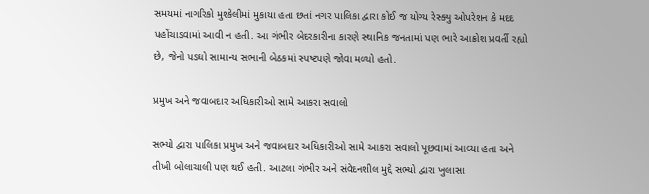સમયમાં નાગરિકો મુશ્કેલીમાં મુકાયા હતા છતાં નગર પાલિકા દ્વારા કોઈ જ યોગ્ય રેસ્ક્યુ ઓપરેશન કે મદદ પહોંચાડવામાં આવી ન હતી. આ ગંભીર બેદરકારીના કારણે સ્થાનિક જનતામાં પણ ભારે આક્રોશ પ્રવર્તી રહ્યો છે, જેનો પડઘો સામાન્ય સભાની બેઠકમાં સ્પષ્ટપણે જોવા મળ્યો હતો.

પ્રમુખ અને જવાબદાર અધિકારીઓ સામે આકરા સવાલો

સભ્યો દ્વારા પાલિકા પ્રમુખ અને જવાબદાર અધિકારીઓ સામે આકરા સવાલો પૂછવામાં આવ્યા હતા અને તીખી બોલાચાલી પણ થઈ હતી. આટલા ગંભીર અને સંવેદનશીલ મુદ્દે સભ્યો દ્વારા ખુલાસા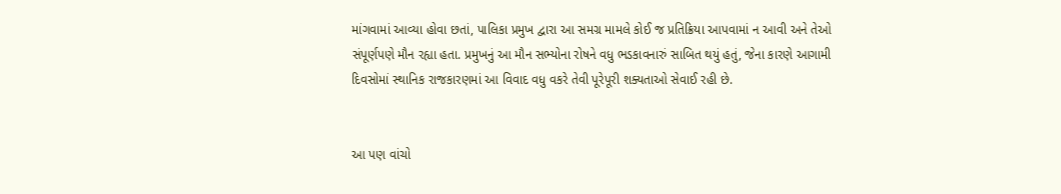માંગવામાં આવ્યા હોવા છતાં, પાલિકા પ્રમુખ દ્વારા આ સમગ્ર મામલે કોઈ જ પ્રતિક્રિયા આપવામાં ન આવી અને તેઓ સંપૂર્ણપણે મૌન રહ્યા હતા. પ્રમુખનું આ મૌન સભ્યોના રોષને વધુ ભડકાવનારું સાબિત થયું હતું, જેના કારણે આગામી દિવસોમાં સ્થાનિક રાજકારણમાં આ વિવાદ વધુ વકરે તેવી પૂરેપૂરી શક્યતાઓ સેવાઈ રહી છે.


આ પણ વાંચો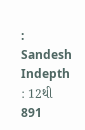:    Sandesh Indepth : 12થી 891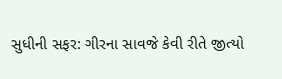સુધીની સફર: ગીરના સાવજે કેવી રીતે જીત્યો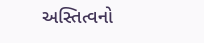અસ્તિત્વનો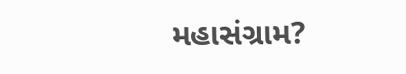મહાસંગ્રામ?